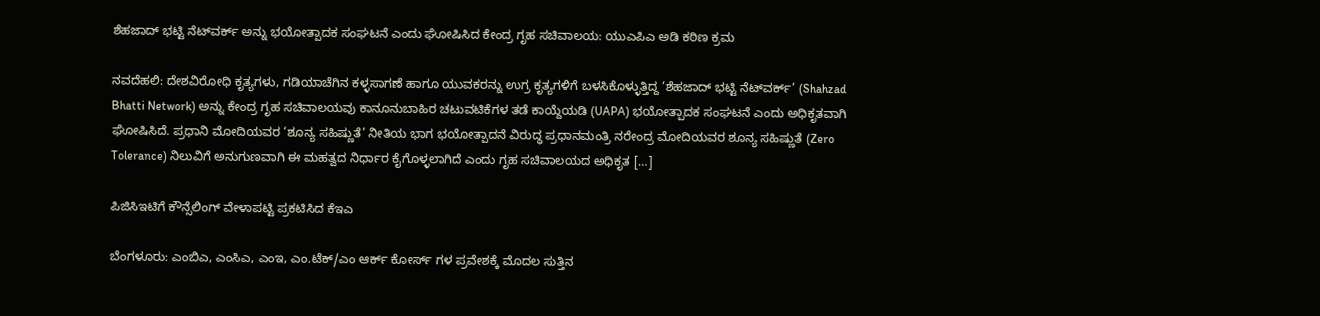ಶೆಹಜಾದ್ ಭಟ್ಟಿ ನೆಟ್‌ವರ್ಕ್ ಅನ್ನು ಭಯೋತ್ಪಾದಕ ಸಂಘಟನೆ ಎಂದು ಘೋಷಿಸಿದ ಕೇಂದ್ರ ಗೃಹ ಸಚಿವಾಲಯ: ಯುಎಪಿಎ ಅಡಿ ಕಠಿಣ ಕ್ರಮ

ನವದೆಹಲಿ: ದೇಶವಿರೋಧಿ ಕೃತ್ಯಗಳು, ಗಡಿಯಾಚೆಗಿನ ಕಳ್ಳಸಾಗಣೆ ಹಾಗೂ ಯುವಕರನ್ನು ಉಗ್ರ ಕೃತ್ಯಗಳಿಗೆ ಬಳಸಿಕೊಳ್ಳುತ್ತಿದ್ದ ‘ಶೆಹಜಾದ್ ಭಟ್ಟಿ ನೆಟ್‌ವರ್ಕ್’ (Shahzad Bhatti Network) ಅನ್ನು ಕೇಂದ್ರ ಗೃಹ ಸಚಿವಾಲಯವು ಕಾನೂನುಬಾಹಿರ ಚಟುವಟಿಕೆಗಳ ತಡೆ ಕಾಯ್ದೆಯಡಿ (UAPA) ಭಯೋತ್ಪಾದಕ ಸಂಘಟನೆ ಎಂದು ಅಧಿಕೃತವಾಗಿ ಘೋಷಿಸಿದೆ. ಪ್ರಧಾನಿ ಮೋದಿಯವರ ‘ಶೂನ್ಯ ಸಹಿಷ್ಣುತೆ’ ನೀತಿಯ ಭಾಗ ಭಯೋತ್ಪಾದನೆ ವಿರುದ್ಧ ಪ್ರಧಾನಮಂತ್ರಿ ನರೇಂದ್ರ ಮೋದಿಯವರ ಶೂನ್ಯ ಸಹಿಷ್ಣುತೆ (Zero Tolerance) ನಿಲುವಿಗೆ ಅನುಗುಣವಾಗಿ ಈ ಮಹತ್ವದ ನಿರ್ಧಾರ ಕೈಗೊಳ್ಳಲಾಗಿದೆ ಎಂದು ಗೃಹ ಸಚಿವಾಲಯದ ಅಧಿಕೃತ […]

ಪಿಜಿಸಿಇಟಿಗೆ ಕೌನ್ಸೆಲಿಂಗ್ ವೇಳಾಪಟ್ಟಿ ಪ್ರಕಟಿಸಿದ ಕೆಇಎ

ಬೆಂಗಳೂರು: ಎಂಬಿಎ, ಎಂಸಿಎ, ಎಂಇ, ಎಂ.ಟೆಕ್/ಎಂ ಆರ್ಕ್ ಕೋರ್ಸ್ ಗಳ ಪ್ರವೇಶಕ್ಕೆ ಮೊದಲ ಸುತ್ತಿನ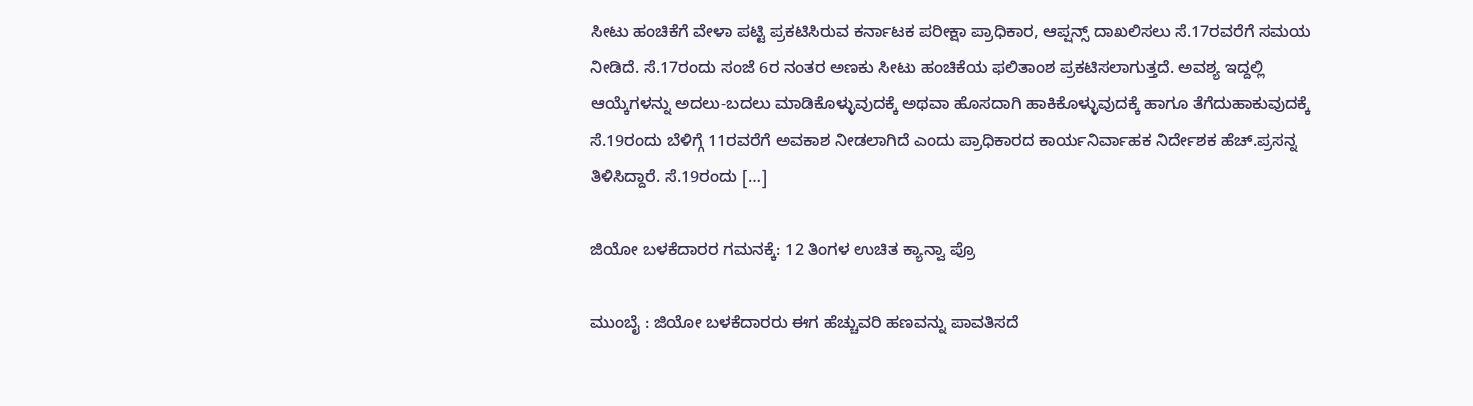ಸೀಟು ಹಂಚಿಕೆಗೆ ವೇಳಾ ಪಟ್ಟಿ ಪ್ರಕಟಿಸಿರುವ ಕರ್ನಾಟಕ ಪರೀಕ್ಷಾ ಪ್ರಾಧಿಕಾರ, ಆಪ್ಷನ್ಸ್ ದಾಖಲಿಸಲು ಸೆ.17ರವರೆಗೆ ಸಮಯ ನೀಡಿದೆ. ಸೆ.17ರಂದು ಸಂಜೆ 6ರ ನಂತರ ಅಣಕು ಸೀಟು ಹಂಚಿಕೆಯ ಫಲಿತಾಂಶ ಪ್ರಕಟಿಸಲಾಗುತ್ತದೆ. ಅವಶ್ಯ ಇದ್ದಲ್ಲಿ ಆಯ್ಕೆಗಳನ್ನು ಅದಲು-ಬದಲು ಮಾಡಿಕೊಳ್ಳುವುದಕ್ಕೆ ಅಥವಾ ಹೊಸದಾಗಿ ಹಾಕಿಕೊಳ್ಳುವುದಕ್ಕೆ ಹಾಗೂ ತೆಗೆದುಹಾಕುವುದಕ್ಕೆ ಸೆ.19ರಂದು ಬೆಳಿಗ್ಗೆ 11ರವರೆಗೆ ಅವಕಾಶ ನೀಡಲಾಗಿದೆ ಎಂದು ಪ್ರಾಧಿಕಾರದ ಕಾರ್ಯನಿರ್ವಾಹಕ ನಿರ್ದೇಶಕ ಹೆಚ್.ಪ್ರಸನ್ನ ತಿಳಿಸಿದ್ದಾರೆ. ಸೆ.19ರಂದು […]

ಜಿಯೋ ಬಳಕೆದಾರರ ಗಮನಕ್ಕೆ: 12 ತಿಂಗಳ ಉಚಿತ ಕ್ಯಾನ್ವಾ ಪ್ರೊ

ಮುಂಬೈ : ಜಿಯೋ ಬಳಕೆದಾರರು ಈಗ ಹೆಚ್ಚುವರಿ ಹಣವನ್ನು ಪಾವತಿಸದೆ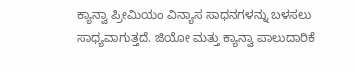ಕ್ಯಾನ್ವಾ ಪ್ರೀಮಿಯಂ ವಿನ್ಯಾಸ ಸಾಧನಗಳನ್ನು ಬಳಸಲು ಸಾಧ್ಯವಾಗುತ್ತದೆ. ಜಿಯೋ ಮತ್ತು ಕ್ಯಾನ್ವಾ ಪಾಲುದಾರಿಕೆ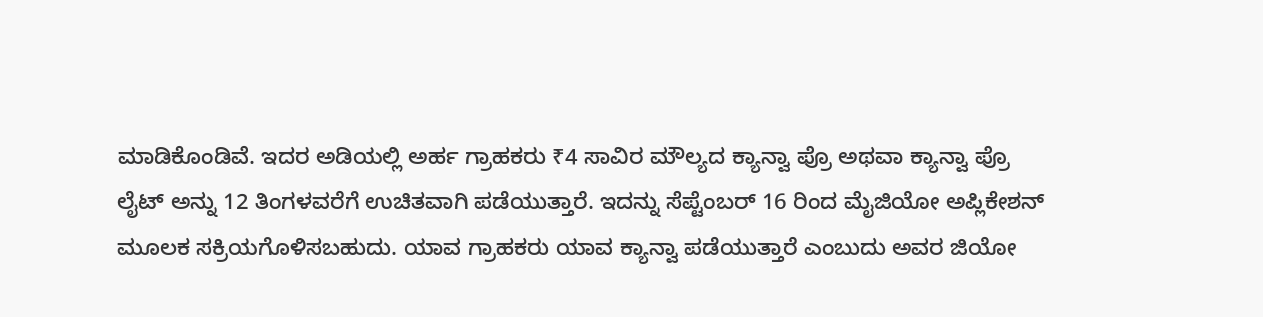ಮಾಡಿಕೊಂಡಿವೆ. ಇದರ ಅಡಿಯಲ್ಲಿ ಅರ್ಹ ಗ್ರಾಹಕರು ₹4 ಸಾವಿರ ಮೌಲ್ಯದ ಕ್ಯಾನ್ವಾ ಪ್ರೊ ಅಥವಾ ಕ್ಯಾನ್ವಾ ಪ್ರೊ ಲೈಟ್ ಅನ್ನು 12 ತಿಂಗಳವರೆಗೆ ಉಚಿತವಾಗಿ ಪಡೆಯುತ್ತಾರೆ. ಇದನ್ನು ಸೆಪ್ಟೆಂಬರ್ 16 ರಿಂದ ಮೈಜಿಯೋ ಅಪ್ಲಿಕೇಶನ್ ಮೂಲಕ ಸಕ್ರಿಯಗೊಳಿಸಬಹುದು. ಯಾವ ಗ್ರಾಹಕರು ಯಾವ ಕ್ಯಾನ್ವಾ ಪಡೆಯುತ್ತಾರೆ ಎಂಬುದು ಅವರ ಜಿಯೋ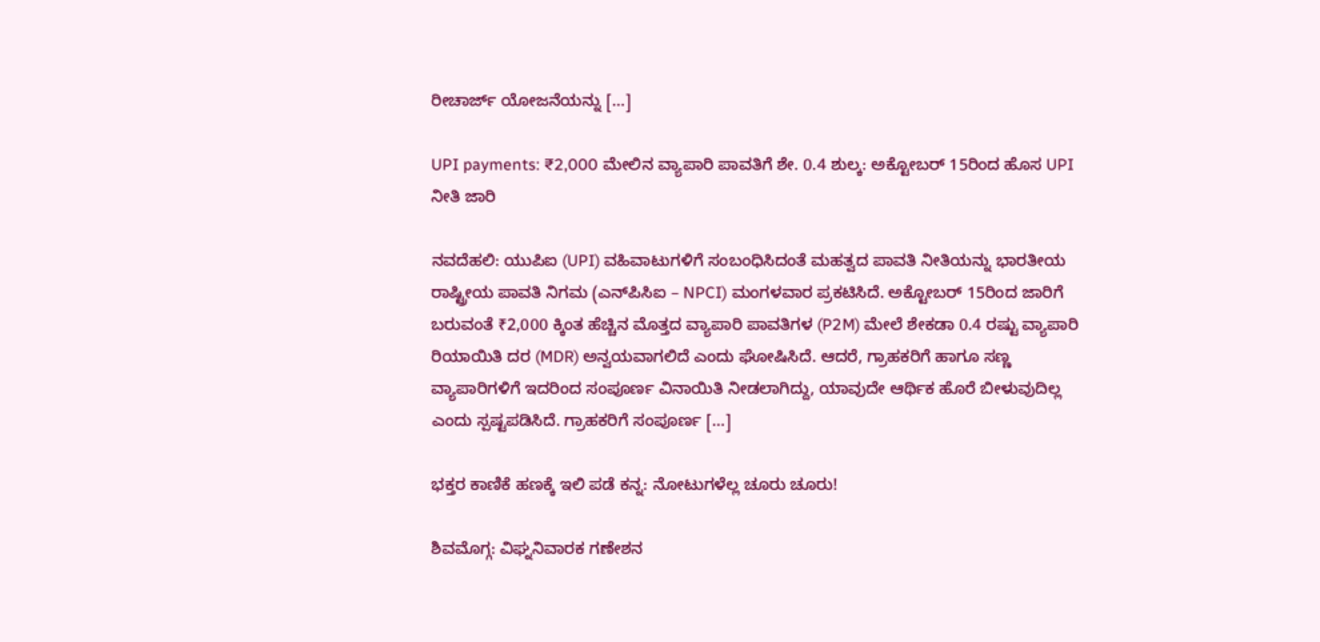ರೀಚಾರ್ಜ್ ಯೋಜನೆಯನ್ನು […]

UPI payments: ₹2,000 ಮೇಲಿನ ವ್ಯಾಪಾರಿ ಪಾವತಿಗೆ ಶೇ. 0.4 ಶುಲ್ಕ: ಅಕ್ಟೋಬರ್ 15ರಿಂದ ಹೊಸ UPI ನೀತಿ ಜಾರಿ

ನವದೆಹಲಿ: ಯುಪಿಐ (UPI) ವಹಿವಾಟುಗಳಿಗೆ ಸಂಬಂಧಿಸಿದಂತೆ ಮಹತ್ವದ ಪಾವತಿ ನೀತಿಯನ್ನು ಭಾರತೀಯ ರಾಷ್ಟ್ರೀಯ ಪಾವತಿ ನಿಗಮ (ಎನ್‌ಪಿಸಿಐ – NPCI) ಮಂಗಳವಾರ ಪ್ರಕಟಿಸಿದೆ. ಅಕ್ಟೋಬರ್ 15ರಿಂದ ಜಾರಿಗೆ ಬರುವಂತೆ ₹2,000 ಕ್ಕಿಂತ ಹೆಚ್ಚಿನ ಮೊತ್ತದ ವ್ಯಾಪಾರಿ ಪಾವತಿಗಳ (P2M) ಮೇಲೆ ಶೇಕಡಾ 0.4 ರಷ್ಟು ವ್ಯಾಪಾರಿ ರಿಯಾಯಿತಿ ದರ (MDR) ಅನ್ವಯವಾಗಲಿದೆ ಎಂದು ಘೋಷಿಸಿದೆ. ಆದರೆ, ಗ್ರಾಹಕರಿಗೆ ಹಾಗೂ ಸಣ್ಣ ವ್ಯಾಪಾರಿಗಳಿಗೆ ಇದರಿಂದ ಸಂಪೂರ್ಣ ವಿನಾಯಿತಿ ನೀಡಲಾಗಿದ್ದು, ಯಾವುದೇ ಆರ್ಥಿಕ ಹೊರೆ ಬೀಳುವುದಿಲ್ಲ ಎಂದು ಸ್ಪಷ್ಟಪಡಿಸಿದೆ. ಗ್ರಾಹಕರಿಗೆ ಸಂಪೂರ್ಣ […]

ಭಕ್ತರ ಕಾಣಿಕೆ ಹಣಕ್ಕೆ ಇಲಿ ಪಡೆ ಕನ್ನ: ನೋಟುಗಳೆಲ್ಲ ಚೂರು ಚೂರು!

ಶಿವಮೊಗ್ಗ: ವಿಘ್ನನಿವಾರಕ ಗಣೇಶನ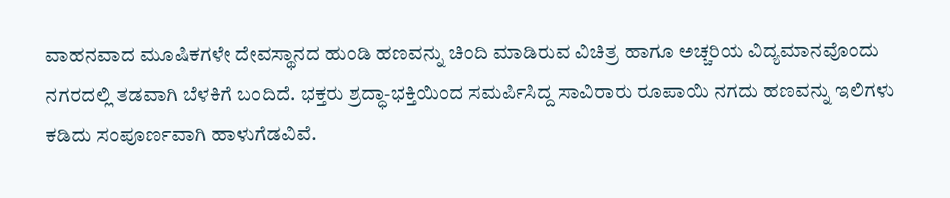ವಾಹನವಾದ ಮೂಷಿಕಗಳೇ ದೇವಸ್ಥಾನದ ಹುಂಡಿ ಹಣವನ್ನು ಚಿಂದಿ ಮಾಡಿರುವ ವಿಚಿತ್ರ ಹಾಗೂ ಅಚ್ಚರಿಯ ವಿದ್ಯಮಾನವೊಂದು ನಗರದಲ್ಲಿ ತಡವಾಗಿ ಬೆಳಕಿಗೆ ಬಂದಿದೆ. ಭಕ್ತರು ಶ್ರದ್ಧಾ-ಭಕ್ತಿಯಿಂದ ಸಮರ್ಪಿಸಿದ್ದ ಸಾವಿರಾರು ರೂಪಾಯಿ ನಗದು ಹಣವನ್ನು ಇಲಿಗಳು ಕಡಿದು ಸಂಪೂರ್ಣವಾಗಿ ಹಾಳುಗೆಡವಿವೆ.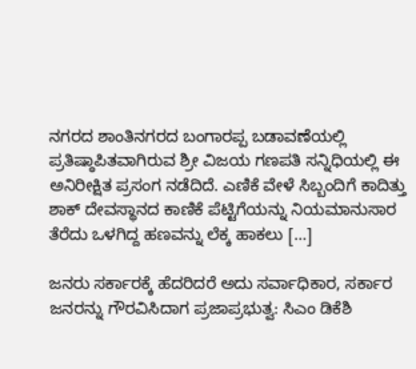ನಗರದ ಶಾಂತಿನಗರದ ಬಂಗಾರಪ್ಪ ಬಡಾವಣೆಯಲ್ಲಿ ಪ್ರತಿಷ್ಠಾಪಿತವಾಗಿರುವ ಶ್ರೀ ವಿಜಯ ಗಣಪತಿ ಸನ್ನಿಧಿಯಲ್ಲಿ ಈ ಅನಿರೀಕ್ಷಿತ ಪ್ರಸಂಗ ನಡೆದಿದೆ. ಎಣಿಕೆ ವೇಳೆ ಸಿಬ್ಬಂದಿಗೆ ಕಾದಿತ್ತು ಶಾಕ್ ದೇವಸ್ಥಾನದ ಕಾಣಿಕೆ ಪೆಟ್ಟಿಗೆಯನ್ನು ನಿಯಮಾನುಸಾರ ತೆರೆದು ಒಳಗಿದ್ದ ಹಣವನ್ನು ಲೆಕ್ಕ ಹಾಕಲು […]

ಜನರು ಸರ್ಕಾರಕ್ಕೆ ಹೆದರಿದರೆ ಅದು ಸರ್ವಾಧಿಕಾರ, ಸರ್ಕಾರ ಜನರನ್ನು ಗೌರವಿಸಿದಾಗ ಪ್ರಜಾಪ್ರಭುತ್ವ: ಸಿಎಂ ಡಿಕೆಶಿ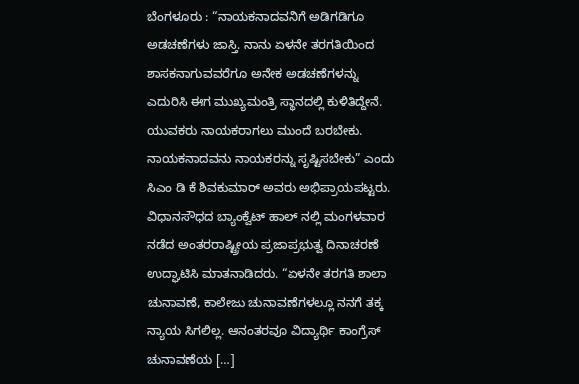ಬೆಂಗಳೂರು : “ನಾಯಕನಾದವನಿಗೆ ಅಡಿಗಡಿಗೂ ಅಡಚಣೆಗಳು ಜಾಸ್ತಿ. ನಾನು ಏಳನೇ ತರಗತಿಯಿಂದ ಶಾಸಕನಾಗುವವರೆಗೂ ಅನೇಕ ಅಡಚಣೆಗಳನ್ನು ಎದುರಿಸಿ ಈಗ ಮುಖ್ಯಮಂತ್ರಿ ಸ್ಥಾನದಲ್ಲಿ ಕುಳಿತಿದ್ದೇನೆ. ಯುವಕರು ನಾಯಕರಾಗಲು ಮುಂದೆ ಬರಬೇಕು. ನಾಯಕನಾದವನು ನಾಯಕರನ್ನು ಸೃಷ್ಟಿಸಬೇಕು” ಎಂದು ಸಿಎಂ‌ ಡಿ ಕೆ ಶಿವಕುಮಾರ್ ಅವರು ಅಭಿಪ್ರಾಯಪಟ್ಟರು. ವಿಧಾನಸೌಧದ ಬ್ಯಾಂಕ್ವೆಟ್ ಹಾಲ್ ನಲ್ಲಿ ಮಂಗಳವಾರ ನಡೆದ ಅಂತರರಾಷ್ಟ್ರೀಯ ಪ್ರಜಾಪ್ರಭುತ್ವ ದಿನಾಚರಣೆ ಉದ್ಘಾಟಿಸಿ ಮಾತನಾಡಿದರು. “ಏಳನೇ ತರಗತಿ ಶಾಲಾ ಚುನಾವಣೆ, ಕಾಲೇಜು ಚುನಾವಣೆಗಳಲ್ಲೂ ನನಗೆ ತಕ್ಕ ನ್ಯಾಯ ಸಿಗಲಿಲ್ಲ. ಆನಂತರವೂ ವಿದ್ಯಾರ್ಥಿ ಕಾಂಗ್ರೆಸ್ ಚುನಾವಣೆಯ […]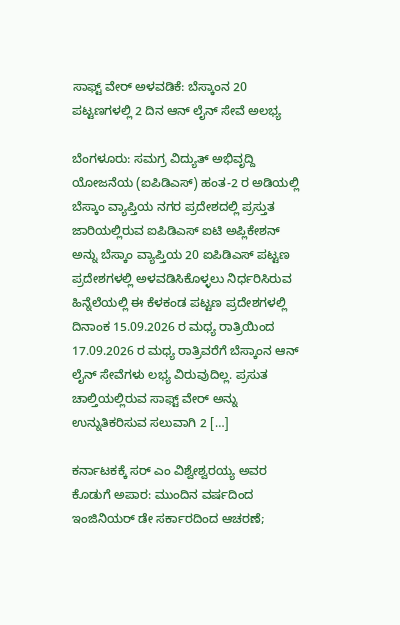ಸಾಫ್ಟ್ ವೇರ್ ಅಳವಡಿಕೆ: ಬೆಸ್ಕಾಂನ 20 ಪಟ್ಟಣಗಳಲ್ಲಿ 2 ದಿನ ಆನ್ ಲೈನ್ ಸೇವೆ ಅಲಭ್ಯ

ಬೆಂಗಳೂರು: ಸಮಗ್ರ ವಿದ್ಯುತ್ ಅಭಿವೃದ್ದಿ ಯೋಜನೆಯ (ಐಪಿಡಿಎಸ್) ಹಂತ-2 ರ ಅಡಿಯಲ್ಲಿ ಬೆಸ್ಕಾಂ ವ್ಯಾಪ್ತಿಯ ನಗರ ಪ್ರದೇಶದಲ್ಲಿ ಪ್ರಸ್ತುತ ಜಾರಿಯಲ್ಲಿರುವ ಐಪಿಡಿಎಸ್ ಐಟಿ ಅಪ್ಲಿಕೇಶನ್ ಅನ್ನು ಬೆಸ್ಕಾಂ ವ್ಯಾಪ್ತಿಯ 20 ಐಪಿಡಿಎಸ್ ಪಟ್ಟಣ ಪ್ರದೇಶಗಳಲ್ಲಿ ಅಳವಡಿಸಿಕೊಳ್ಳಲು ನಿರ್ಧರಿಸಿರುವ ಹಿನ್ನೆಲೆಯಲ್ಲಿ ಈ ಕೆಳಕಂಡ ಪಟ್ಟಣ ಪ್ರದೇಶಗಳಲ್ಲಿ ದಿನಾಂಕ 15.09.2026 ರ ಮಧ್ಯ ರಾತ್ರಿಯಿಂದ 17.09.2026 ರ ಮಧ್ಯ ರಾತ್ರಿವರೆಗೆ ಬೆಸ್ಕಾಂನ ಆನ್ ಲೈನ್ ಸೇವೆಗಳು ಲಭ್ಯ ವಿರುವುದಿಲ್ಲ. ಪ್ರಸುತ ಚಾಲ್ತಿಯಲ್ಲಿರುವ ಸಾಫ್ಟ್ ವೇರ್ ಅನ್ನು ಉನ್ನುತಿಕರಿಸುವ ಸಲುವಾಗಿ 2 […]

ಕರ್ನಾಟಕಕ್ಕೆ ಸರ್ ಎಂ ವಿಶ್ವೇಶ್ವರಯ್ಯ ಅವರ ಕೊಡುಗೆ ಅಪಾರ: ಮುಂದಿನ ವರ್ಷದಿಂದ ಇಂಜಿನಿಯರ್ ಡೇ ಸರ್ಕಾರದಿಂದ ಆಚರಣೆ;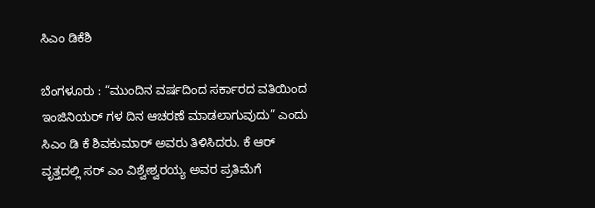ಸಿಎಂ ಡಿಕೆಶಿ

ಬೆಂಗಳೂರು : “ಮುಂದಿನ ವರ್ಷದಿಂದ ಸರ್ಕಾರದ ವತಿಯಿಂದ ಇಂಜಿನಿಯರ್ ಗಳ ದಿನ ಆಚರಣೆ ಮಾಡಲಾಗುವುದು” ಎಂದು ಸಿಎಂ ಡಿ ಕೆ ಶಿವಕುಮಾರ್ ಅವರು ತಿಳಿಸಿದರು. ಕೆ ಆರ್ ವೃತ್ತದಲ್ಲಿ ಸರ್ ಎಂ ವಿಶ್ವೇಶ್ವರಯ್ಯ ಅವರ ಪ್ರತಿಮೆಗೆ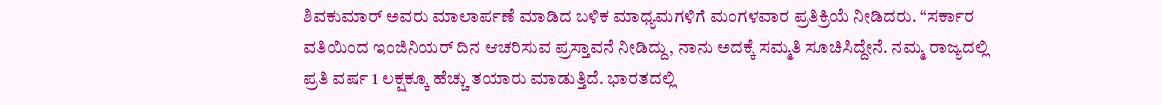ಶಿವಕುಮಾರ್ ಅವರು ಮಾಲಾರ್ಪಣೆ ಮಾಡಿದ ಬಳಿಕ ಮಾಧ್ಯಮಗಳಿಗೆ ಮಂಗಳವಾರ ಪ್ರತಿಕ್ರಿಯೆ ನೀಡಿದರು. “ಸರ್ಕಾರ ವತಿಯಿಂದ ಇಂಜಿನಿಯರ್ ದಿನ ಆಚರಿಸುವ ಪ್ರಸ್ತಾವನೆ ನೀಡಿದ್ದು, ನಾನು ಅದಕ್ಕೆ ಸಮ್ಮತಿ ಸೂಚಿಸಿದ್ದೇನೆ. ನಮ್ಮ ರಾಜ್ಯದಲ್ಲಿ ಪ್ರತಿ ವರ್ಷ 1 ಲಕ್ಷಕ್ಕೂ ಹೆಚ್ಚು ತಯಾರು ಮಾಡುತ್ತಿದೆ. ಭಾರತದಲ್ಲಿ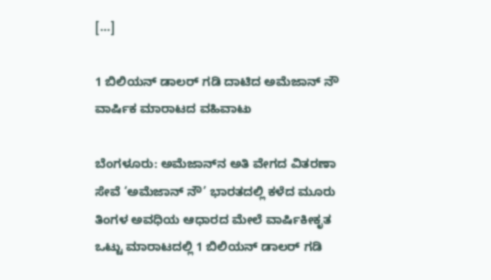[…]

1 ಬಿಲಿಯನ್ ಡಾಲರ್ ಗಡಿ ದಾಟಿದ ಅಮೆಜಾನ್ ನೌ ವಾರ್ಷಿಕ ಮಾರಾಟದ ವಹಿವಾಟು

ಬೆಂಗಳೂರು: ಅಮೆಜಾನ್‌ನ ಅತಿ ವೇಗದ ವಿತರಣಾ ಸೇವೆ ‘ಅಮೆಜಾನ್ ನೌ’ ಭಾರತದಲ್ಲಿ ಕಳೆದ ಮೂರು ತಿಂಗಳ ಅವಧಿಯ ಆಧಾರದ ಮೇಲೆ ವಾರ್ಷಿಕೀಕೃತ ಒಟ್ಟು ಮಾರಾಟದಲ್ಲಿ 1 ಬಿಲಿಯನ್ ಡಾಲರ್ ಗಡಿ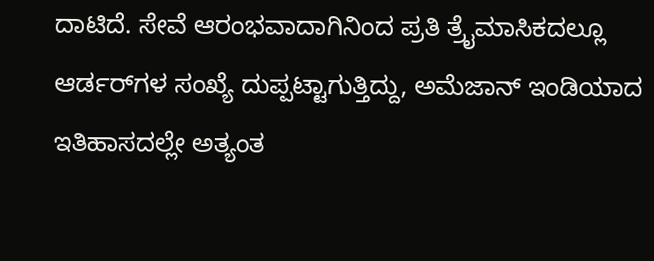ದಾಟಿದೆ. ಸೇವೆ ಆರಂಭವಾದಾಗಿನಿಂದ ಪ್ರತಿ ತ್ರೈಮಾಸಿಕದಲ್ಲೂ ಆರ್ಡರ್‌ಗಳ ಸಂಖ್ಯೆ ದುಪ್ಪಟ್ಟಾಗುತ್ತಿದ್ದು, ಅಮೆಜಾನ್ ಇಂಡಿಯಾದ ಇತಿಹಾಸದಲ್ಲೇ ಅತ್ಯಂತ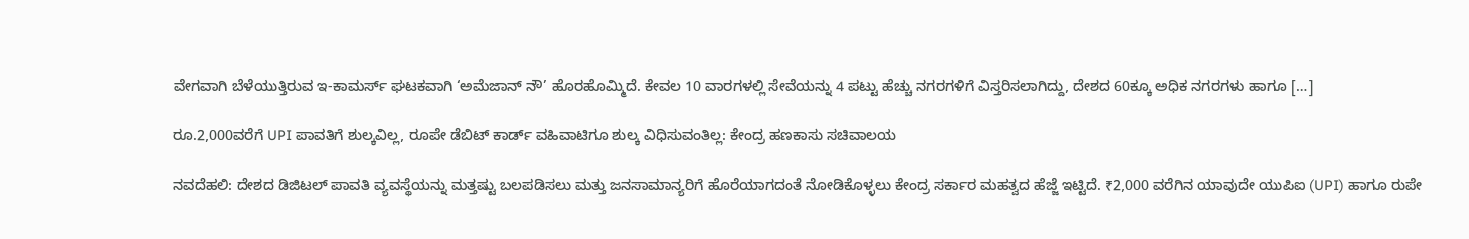ವೇಗವಾಗಿ ಬೆಳೆಯುತ್ತಿರುವ ಇ-ಕಾಮರ್ಸ್ ಘಟಕವಾಗಿ ‘ಅಮೆಜಾನ್ ನೌ’ ಹೊರಹೊಮ್ಮಿದೆ. ಕೇವಲ 10 ವಾರಗಳಲ್ಲಿ ಸೇವೆಯನ್ನು 4 ಪಟ್ಟು ಹೆಚ್ಚು ನಗರಗಳಿಗೆ ವಿಸ್ತರಿಸಲಾಗಿದ್ದು, ದೇಶದ 60ಕ್ಕೂ ಅಧಿಕ ನಗರಗಳು ಹಾಗೂ […]

ರೂ.2,000ವರೆಗೆ UPI ಪಾವತಿಗೆ ಶುಲ್ಕವಿಲ್ಲ, ರೂಪೇ ಡೆಬಿಟ್ ಕಾರ್ಡ್‌ ವಹಿವಾಟಿಗೂ ಶುಲ್ಕ ವಿಧಿಸುವಂತಿಲ್ಲ: ಕೇಂದ್ರ ಹಣಕಾಸು ಸಚಿವಾಲಯ

ನವದೆಹಲಿ: ದೇಶದ ಡಿಜಿಟಲ್ ಪಾವತಿ ವ್ಯವಸ್ಥೆಯನ್ನು ಮತ್ತಷ್ಟು ಬಲಪಡಿಸಲು ಮತ್ತು ಜನಸಾಮಾನ್ಯರಿಗೆ ಹೊರೆಯಾಗದಂತೆ ನೋಡಿಕೊಳ್ಳಲು ಕೇಂದ್ರ ಸರ್ಕಾರ ಮಹತ್ವದ ಹೆಜ್ಜೆ ಇಟ್ಟಿದೆ. ₹2,000 ವರೆಗಿನ ಯಾವುದೇ ಯುಪಿಐ (UPI) ಹಾಗೂ ರುಪೇ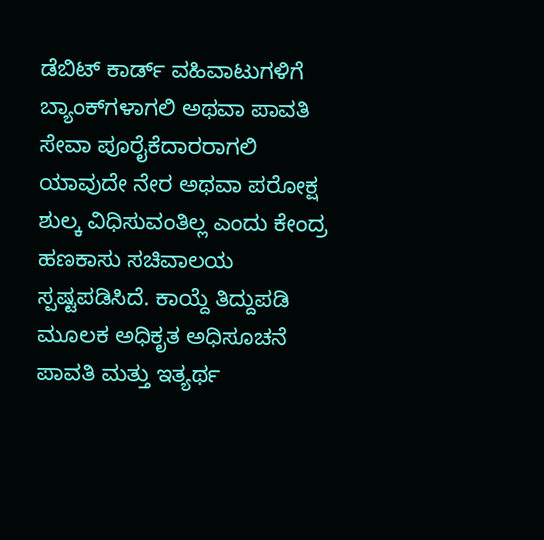ಡೆಬಿಟ್ ಕಾರ್ಡ್ ವಹಿವಾಟುಗಳಿಗೆ ಬ್ಯಾಂಕ್‌ಗಳಾಗಲಿ ಅಥವಾ ಪಾವತಿ ಸೇವಾ ಪೂರೈಕೆದಾರರಾಗಲಿ ಯಾವುದೇ ನೇರ ಅಥವಾ ಪರೋಕ್ಷ ಶುಲ್ಕ ವಿಧಿಸುವಂತಿಲ್ಲ ಎಂದು ಕೇಂದ್ರ ಹಣಕಾಸು ಸಚಿವಾಲಯ ಸ್ಪಷ್ಟಪಡಿಸಿದೆ. ಕಾಯ್ದೆ ತಿದ್ದುಪಡಿ ಮೂಲಕ ಅಧಿಕೃತ ಅಧಿಸೂಚನೆ ಪಾವತಿ ಮತ್ತು ಇತ್ಯರ್ಥ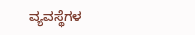ವ್ಯವಸ್ಥೆಗಳ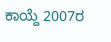ಕಾಯ್ದೆ 2007ರ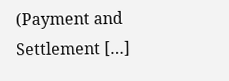(Payment and Settlement […]